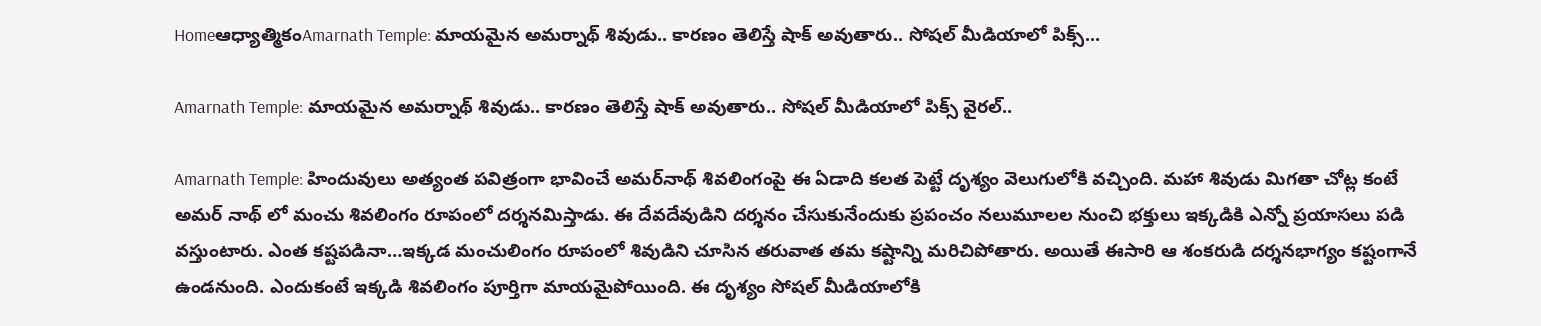Homeఆధ్యాత్మికంAmarnath Temple: మాయమైన అమర్నాథ్ శివుడు.. కారణం తెలిస్తే షాక్ అవుతారు.. సోషల్ మీడియాలో పిక్స్...

Amarnath Temple: మాయమైన అమర్నాథ్ శివుడు.. కారణం తెలిస్తే షాక్ అవుతారు.. సోషల్ మీడియాలో పిక్స్ వైరల్..

Amarnath Temple: హిందువులు అత్యంత పవిత్రంగా భావించే అమర్‌నాథ్ శివలింగంపై ఈ ఏడాది కలత పెట్టే దృశ్యం వెలుగులోకి వచ్చింది. మహా శివుడు మిగతా చోట్ల కంటే అమర్ నాథ్ లో మంచు శివలింగం రూపంలో దర్శనమిస్తాడు. ఈ దేవదేవుడిని దర్శనం చేసుకునేందుకు ప్రపంచం నలుమూలల నుంచి భక్తులు ఇక్కడికి ఎన్నో ప్రయాసలు పడి వస్తుంటారు. ఎంత కష్టపడినా…ఇక్కడ మంచులింగం రూపంలో శివుడిని చూసిన తరువాత తమ కష్టాన్ని మరిచిపోతారు. అయితే ఈసారి ఆ శంకరుడి దర్శనభాగ్యం కష్టంగానే ఉండనుంది. ఎందుకంటే ఇక్కడి శివలింగం పూర్తిగా మాయమైపోయింది. ఈ దృశ్యం సోషల్ మీడియాలోకి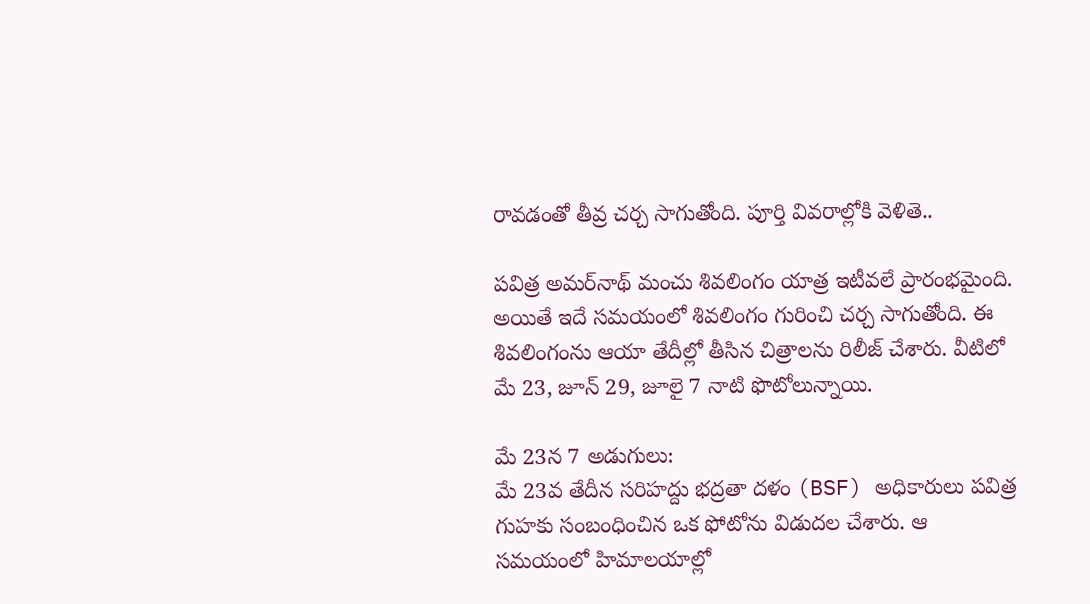రావడంతో తీవ్ర చర్చ సాగుతోంది. పూర్తి వివరాల్లోకి వెళితె..

పవిత్ర అమర్‌నాథ్ మంచు శివలింగం యాత్ర ఇటీవలే ప్రారంభమైంది. అయితే ఇదే సమయంలో శివలింగం గురించి చర్చ సాగుతోంది. ఈ శివలింగంను ఆయా తేదీల్లో తీసిన చిత్రాలను రిలీజ్ చేశారు. వీటిలో మే 23, జూన్ 29, జూలై 7 నాటి ఫొటోలున్నాయి.

మే 23న 7 అడుగులు:
మే 23వ తేదీన సరిహద్దు భద్రతా దళం (BSF) అధికారులు పవిత్ర గుహకు సంబంధించిన ఒక ఫోటోను విడుదల చేశారు. ఆ సమయంలో హిమాలయాల్లో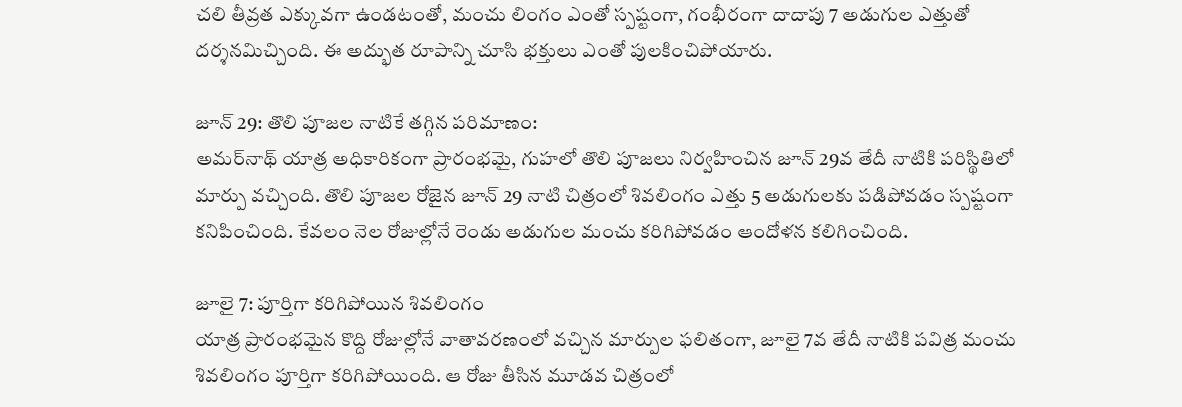చలి తీవ్రత ఎక్కువగా ఉండటంతో, మంచు లింగం ఎంతో స్పష్టంగా, గంభీరంగా దాదాపు 7 అడుగుల ఎత్తుతో దర్శనమిచ్చింది. ఈ అద్భుత రూపాన్ని చూసి భక్తులు ఎంతో పులకించిపోయారు.

జూన్ 29: తొలి పూజల నాటికే తగ్గిన పరిమాణం:
అమర్‌నాథ్ యాత్ర అధికారికంగా ప్రారంభమై, గుహలో తొలి పూజలు నిర్వహించిన జూన్ 29వ తేదీ నాటికి పరిస్థితిలో మార్పు వచ్చింది. తొలి పూజల రోజైన జూన్ 29 నాటి చిత్రంలో శివలింగం ఎత్తు 5 అడుగులకు పడిపోవడం స్పష్టంగా కనిపించింది. కేవలం నెల రోజుల్లోనే రెండు అడుగుల మంచు కరిగిపోవడం ఆందోళన కలిగించింది.

జూలై 7: పూర్తిగా కరిగిపోయిన శివలింగం
యాత్ర ప్రారంభమైన కొద్ది రోజుల్లోనే వాతావరణంలో వచ్చిన మార్పుల ఫలితంగా, జూలై 7వ తేదీ నాటికి పవిత్ర మంచు శివలింగం పూర్తిగా కరిగిపోయింది. ఆ రోజు తీసిన మూడవ చిత్రంలో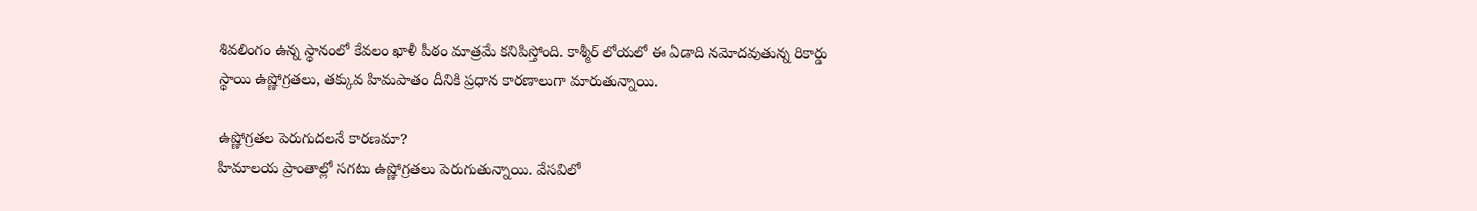శివలింగం ఉన్న స్థానంలో కేవలం ఖాళీ పీఠం మాత్రమే కనిపిస్తోంది. కాశ్మీర్ లోయలో ఈ ఏడాది నమోదవుతున్న రికార్డు స్థాయి ఉష్ణోగ్రతలు, తక్కువ హిమపాతం దీనికి ప్రధాన కారణాలుగా మారుతున్నాయి.

ఉష్ణోగ్రతల పెరుగుదలనే కారణమా?
హిమాలయ ప్రాంతాల్లో సగటు ఉష్ణోగ్రతలు పెరుగుతున్నాయి. వేసవిలో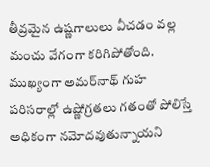తీవ్రమైన ఉష్ణగాలులు వీచడం వల్ల మంచు వేగంగా కరిగిపోతోంది. ముఖ్యంగా అమర్‌నాథ్ గుహ పరిసరాల్లో ఉష్ణోగ్రతలు గతంతో పోలిస్తే అధికంగా నమోదవుతున్నాయని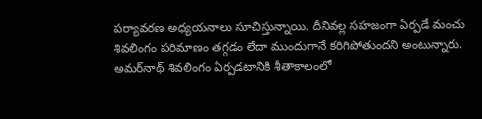పర్యావరణ అధ్యయనాలు సూచిస్తున్నాయి. దీనివల్ల సహజంగా ఏర్పడే మంచు శివలింగం పరిమాణం తగ్గడం లేదా ముందుగానే కరిగిపోతుందని అంటున్నారు. అమర్‌నాథ్ శివలింగం ఏర్పడటానికి శీతాకాలంలో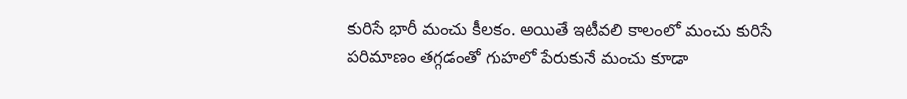కురిసే భారీ మంచు కీలకం. అయితే ఇటీవలి కాలంలో మంచు కురిసే పరిమాణం తగ్గడంతో గుహలో పేరుకునే మంచు కూడా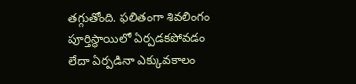తగ్గుతోంది. ఫలితంగా శివలింగం పూర్తిస్థాయిలో ఏర్పడకపోవడం లేదా ఏర్పడినా ఎక్కువకాలం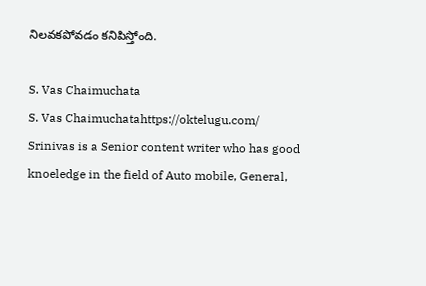నిలవకపోవడం కనిపిస్తోంది.

S. Vas Chaimuchata
S. Vas Chaimuchatahttps://oktelugu.com/
Srinivas is a Senior content writer who has good knoeledge in the field of Auto mobile, General,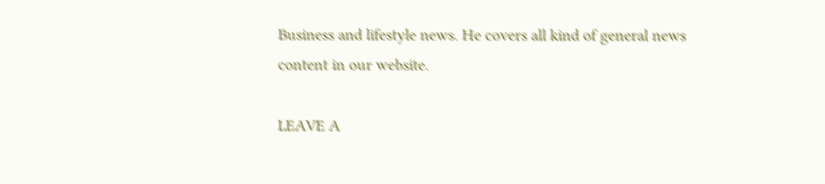Business and lifestyle news. He covers all kind of general news content in our website.

LEAVE A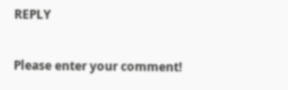REPLY

Please enter your comment!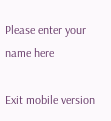Please enter your name here

Exit mobile version